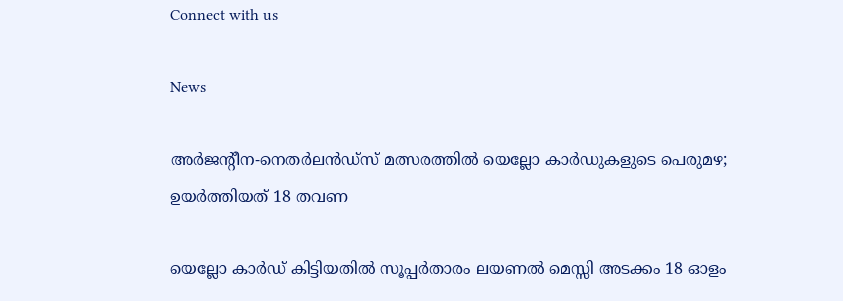Connect with us

News

അര്‍ജന്റീന-നെതര്‍ലന്‍ഡ്‌സ് മത്സരത്തില്‍ യെല്ലോ കാര്‍ഡുകളുടെ പെരുമഴ; ഉയര്‍ത്തിയത് 18 തവണ

യെല്ലോ കാര്‍ഡ് കിട്ടിയതില്‍ സൂപ്പര്‍താരം ലയണല്‍ മെസ്സി അടക്കം 18 ഓളം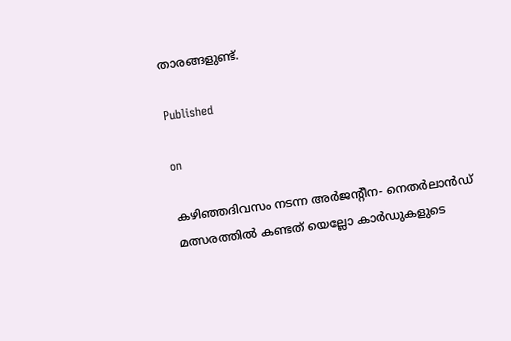താരങ്ങളുണ്ട്.

Published

on

കഴിഞ്ഞദിവസം നടന്ന അര്‍ജന്റീന- നെതര്‍ലാന്‍ഡ് മത്സരത്തില്‍ കണ്ടത് യെല്ലോ കാര്‍ഡുകളുടെ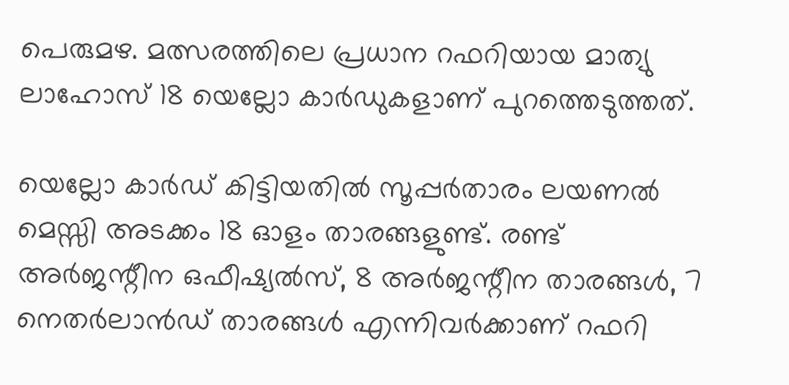പെരുമഴ. മത്സരത്തിലെ പ്രധാന റഫറിയായ മാത്യു ലാഹോസ് 18 യെല്ലോ കാര്‍ഡുകളാണ് പുറത്തെടുത്തത്.

യെല്ലോ കാര്‍ഡ് കിട്ടിയതില്‍ സൂപ്പര്‍താരം ലയണല്‍ മെസ്സി അടക്കം 18 ഓളം താരങ്ങളുണ്ട്. രണ്ട് അര്‍ജന്റീന ഒഫീഷ്യല്‍സ്, 8 അര്‍ജന്റീന താരങ്ങള്‍, 7 നെതര്‍ലാന്‍ഡ് താരങ്ങള്‍ എന്നിവര്‍ക്കാണ് റഫറി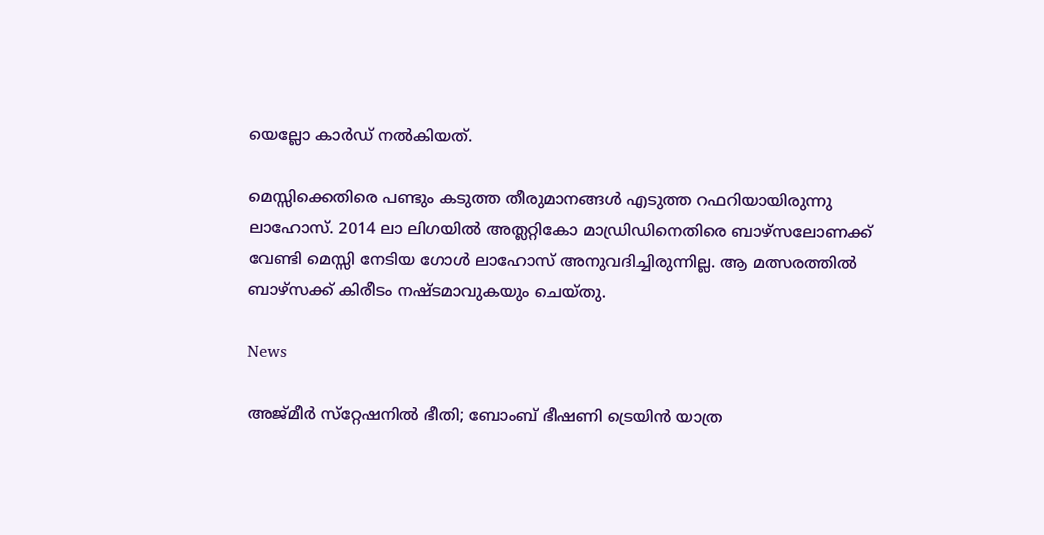യെല്ലോ കാര്‍ഡ് നല്‍കിയത്.

മെസ്സിക്കെതിരെ പണ്ടും കടുത്ത തീരുമാനങ്ങള്‍ എടുത്ത റഫറിയായിരുന്നു ലാഹോസ്. 2014 ലാ ലിഗയില്‍ അത്ലറ്റികോ മാഡ്രിഡിനെതിരെ ബാഴ്സലോണക്ക് വേണ്ടി മെസ്സി നേടിയ ഗോള്‍ ലാഹോസ് അനുവദിച്ചിരുന്നില്ല. ആ മത്സരത്തില്‍ ബാഴ്സക്ക് കിരീടം നഷ്ടമാവുകയും ചെയ്തു.

News

അജ്മീര്‍ സ്‌റ്റേഷനില്‍ ഭീതി; ബോംബ് ഭീഷണി ട്രെയിന്‍ യാത്ര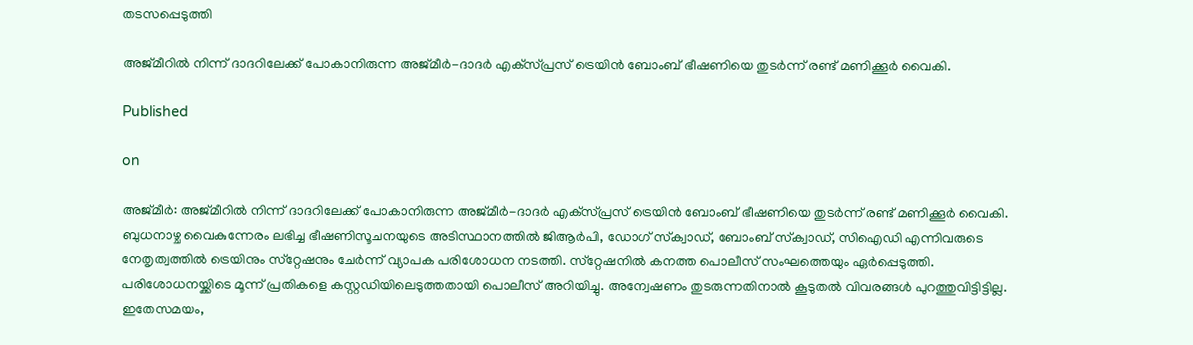തടസപ്പെടുത്തി

അജ്മീറില്‍ നിന്ന് ദാദറിലേക്ക് പോകാനിരുന്ന അജ്മീര്‍-ദാദര്‍ എക്‌സ്പ്രസ് ട്രെയിന്‍ ബോംബ് ഭീഷണിയെ തുടര്‍ന്ന് രണ്ട് മണിക്കൂര്‍ വൈകി.

Published

on

അജ്മീര്‍: അജ്മീറില്‍ നിന്ന് ദാദറിലേക്ക് പോകാനിരുന്ന അജ്മീര്‍-ദാദര്‍ എക്‌സ്പ്രസ് ട്രെയിന്‍ ബോംബ് ഭീഷണിയെ തുടര്‍ന്ന് രണ്ട് മണിക്കൂര്‍ വൈകി. ബുധനാഴ്ച വൈകുന്നേരം ലഭിച്ച ഭീഷണിസൂചനയുടെ അടിസ്ഥാനത്തില്‍ ജിആര്‍പി, ഡോഗ് സ്‌ക്വാഡ്, ബോംബ് സ്‌ക്വാഡ്, സിഐഡി എന്നിവരുടെ നേതൃത്വത്തില്‍ ട്രെയിനും സ്‌റ്റേഷനും ചേര്‍ന്ന് വ്യാപക പരിശോധന നടത്തി. സ്‌റ്റേഷനില്‍ കനത്ത പൊലീസ് സംഘത്തെയും ഏര്‍പ്പെടുത്തി. പരിശോധനയ്ക്കിടെ മൂന്ന് പ്രതികളെ കസ്റ്റഡിയിലെടുത്തതായി പൊലീസ് അറിയിച്ചു. അന്വേഷണം തുടരുന്നതിനാല്‍ കൂടുതല്‍ വിവരങ്ങള്‍ പുറത്തുവിട്ടിട്ടില്ല. ഇതേസമയം,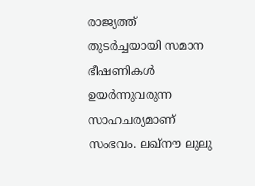രാജ്യത്ത് തുടര്‍ച്ചയായി സമാന ഭീഷണികള്‍ ഉയര്‍ന്നുവരുന്ന സാഹചര്യമാണ് സംഭവം. ലഖ്‌നൗ ലുലു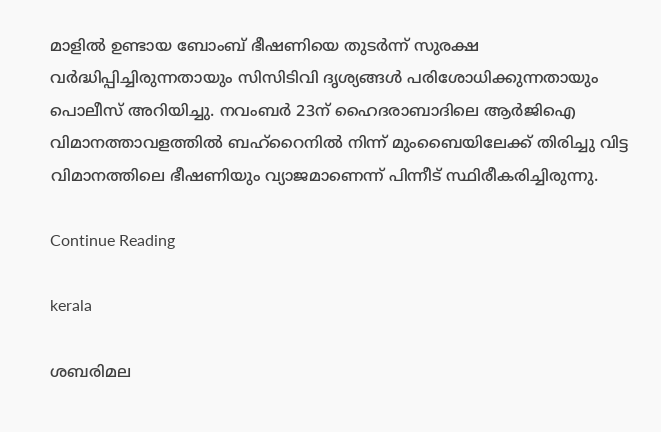മാളില്‍ ഉണ്ടായ ബോംബ് ഭീഷണിയെ തുടര്‍ന്ന് സുരക്ഷ വര്‍ദ്ധിപ്പിച്ചിരുന്നതായും സിസിടിവി ദൃശ്യങ്ങള്‍ പരിശോധിക്കുന്നതായും പൊലീസ് അറിയിച്ചു. നവംബര്‍ 23ന് ഹൈദരാബാദിലെ ആര്‍ജിഐ വിമാനത്താവളത്തില്‍ ബഹ്‌റൈനില്‍ നിന്ന് മുംബൈയിലേക്ക് തിരിച്ചു വിട്ട വിമാനത്തിലെ ഭീഷണിയും വ്യാജമാണെന്ന് പിന്നീട് സ്ഥിരീകരിച്ചിരുന്നു.

Continue Reading

kerala

ശബരിമല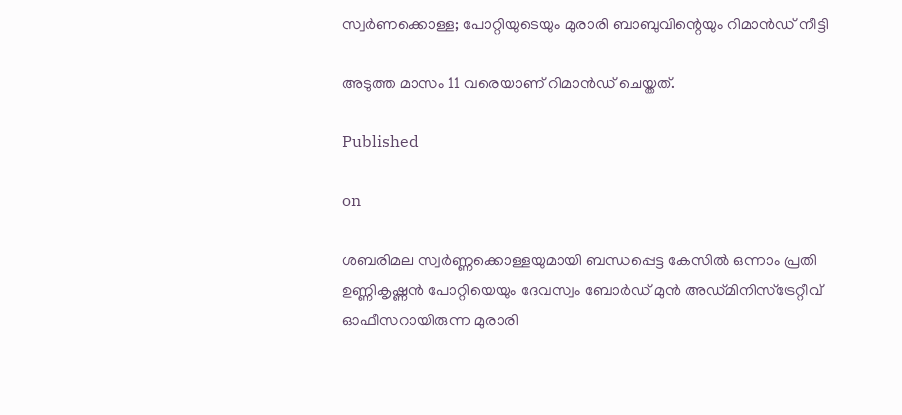സ്വര്‍ണക്കൊള്ള; പോറ്റിയുടെയും മുരാരി ബാബുവിന്റെയും റിമാന്‍ഡ് നീട്ടി

അടുത്ത മാസം 11 വരെയാണ് റിമാന്‍ഡ് ചെയ്തത്.

Published

on

ശബരിമല സ്വര്‍ണ്ണക്കൊള്ളയുമായി ബന്ധപ്പെട്ട കേസില്‍ ഒന്നാം പ്രതി ഉണ്ണികൃഷ്ണന്‍ പോറ്റിയെയും ദേവസ്വം ബോര്‍ഡ് മുന്‍ അഡ്മിനിസ്ട്രേറ്റീവ് ഓഫീസറായിരുന്ന മുരാരി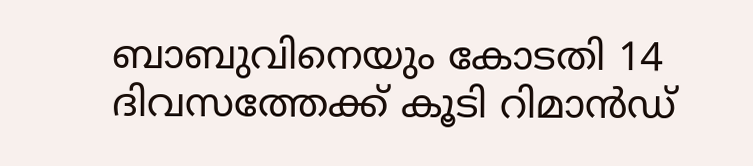ബാബുവിനെയും കോടതി 14 ദിവസത്തേക്ക് കൂടി റിമാന്‍ഡ്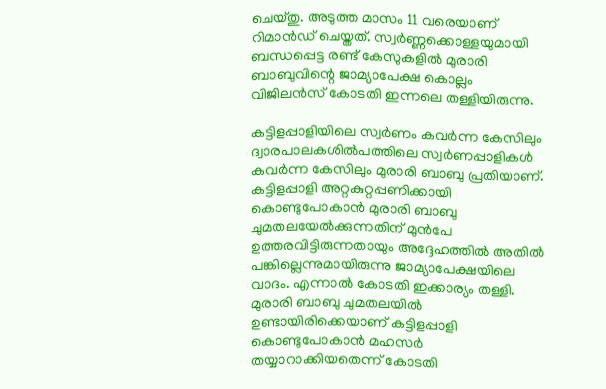ചെയ്തു. അടുത്ത മാസം 11 വരെയാണ് റിമാന്‍ഡ് ചെയ്തത്. സ്വര്‍ണ്ണക്കൊള്ളയുമായി ബന്ധപ്പെട്ട രണ്ട് കേസുകളില്‍ മുരാരി ബാബുവിന്റെ ജാമ്യാപേക്ഷ കൊല്ലം വിജിലന്‍സ് കോടതി ഇന്നലെ തള്ളിയിരുന്നു.

കട്ടിളപ്പാളിയിലെ സ്വര്‍ണം കവര്‍ന്ന കേസിലും ദ്വാരപാലകശില്‍പത്തിലെ സ്വര്‍ണപ്പാളികള്‍ കവര്‍ന്ന കേസിലും മുരാരി ബാബു പ്രതിയാണ്. കട്ടിളപ്പാളി അറ്റകുറ്റപ്പണിക്കായി കൊണ്ടുപോകാന്‍ മുരാരി ബാബു ചുമതലയേല്‍ക്കുന്നതിന് മുന്‍പേ ഉത്തരവിട്ടിരുന്നതായും അദ്ദേഹത്തില്‍ അതില്‍ പങ്കില്ലെന്നുമായിരുന്നു ജാമ്യാപേക്ഷയിലെ വാദം. എന്നാല്‍ കോടതി ഇക്കാര്യം തള്ളി. മുരാരി ബാബു ചുമതലയില്‍ ഉണ്ടായിരിക്കെയാണ് കട്ടിളപ്പാളി കൊണ്ടുപോകാന്‍ മഹസര്‍ തയ്യാറാക്കിയതെന്ന് കോടതി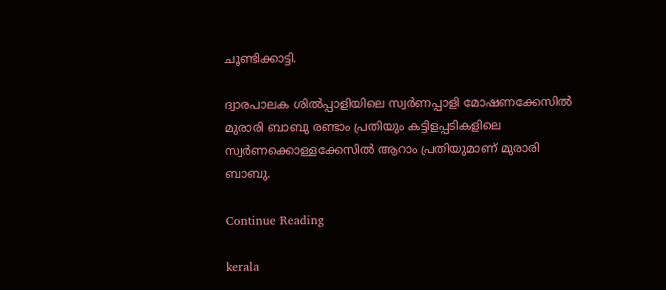ചൂണ്ടിക്കാട്ടി.

ദ്വാരപാലക ശില്‍പ്പാളിയിലെ സ്വര്‍ണപ്പാളി മോഷണക്കേസില്‍ മുരാരി ബാബു രണ്ടാം പ്രതിയും കട്ടിളപ്പടികളിലെ സ്വര്‍ണക്കൊള്ളക്കേസില്‍ ആറാം പ്രതിയുമാണ് മുരാരി ബാബു.

Continue Reading

kerala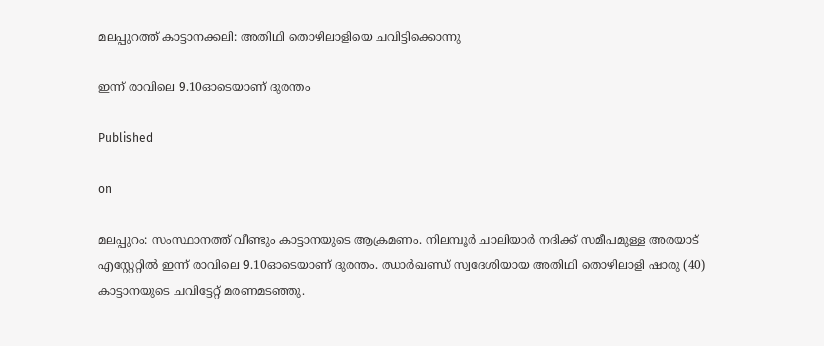മലപ്പുറത്ത് കാട്ടാനക്കലി: അതിഥി തൊഴിലാളിയെ ചവിട്ടിക്കൊന്നു

ഇന്ന് രാവിലെ 9.10ഓടെയാണ് ദുരന്തം

Published

on

മലപ്പുറം: സംസ്ഥാനത്ത് വീണ്ടും കാട്ടാനയുടെ ആക്രമണം. നിലമ്പൂര്‍ ചാലിയാര്‍ നദിക്ക് സമീപമുള്ള അരയാട് എസ്റ്റേറ്റില്‍ ഇന്ന് രാവിലെ 9.10ഓടെയാണ് ദുരന്തം. ഝാര്‍ഖണ്ഡ് സ്വദേശിയായ അതിഥി തൊഴിലാളി ഷാരു (40) കാട്ടാനയുടെ ചവിട്ടേറ്റ് മരണമടഞ്ഞു.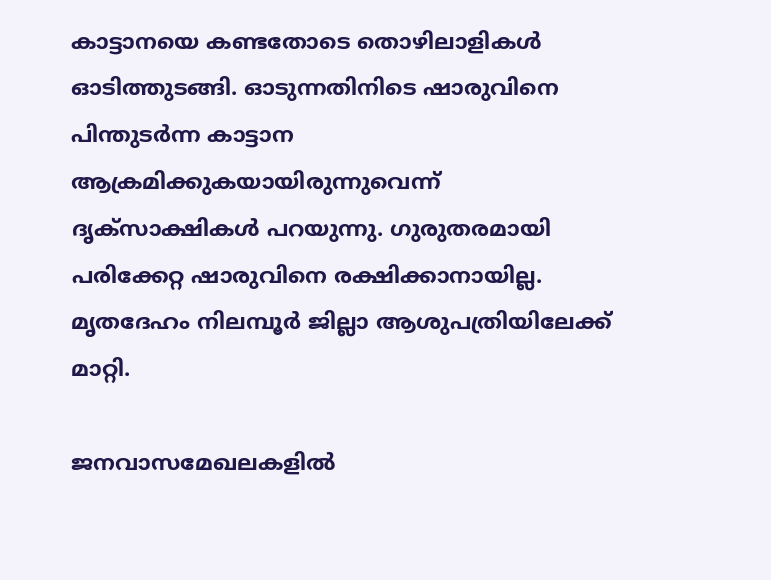കാട്ടാനയെ കണ്ടതോടെ തൊഴിലാളികള്‍ ഓടിത്തുടങ്ങി. ഓടുന്നതിനിടെ ഷാരുവിനെ പിന്തുടര്‍ന്ന കാട്ടാന ആക്രമിക്കുകയായിരുന്നുവെന്ന് ദൃക്‌സാക്ഷികള്‍ പറയുന്നു. ഗുരുതരമായി പരിക്കേറ്റ ഷാരുവിനെ രക്ഷിക്കാനായില്ല. മൃതദേഹം നിലമ്പൂര്‍ ജില്ലാ ആശുപത്രിയിലേക്ക് മാറ്റി.

ജനവാസമേഖലകളില്‍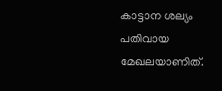കാട്ടാന ശല്യം പതിവായ മേഖലയാണിത്.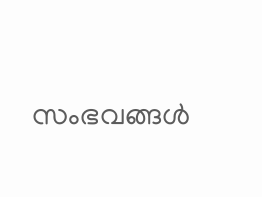സംഭവങ്ങള്‍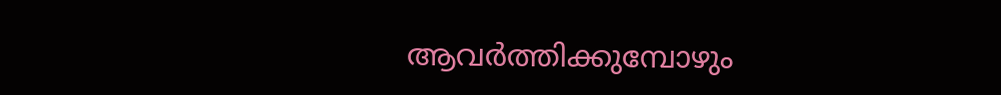ആവര്‍ത്തിക്കുമ്പോഴും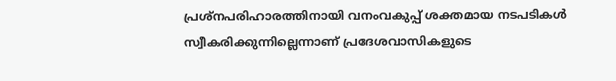പ്രശ്നപരിഹാരത്തിനായി വനംവകുപ്പ് ശക്തമായ നടപടികള്‍ സ്വീകരിക്കുന്നില്ലെന്നാണ് പ്രദേശവാസികളുടെ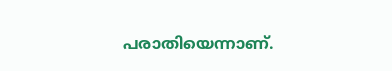പരാതിയെന്നാണ്.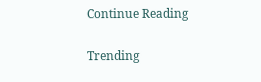Continue Reading

Trending